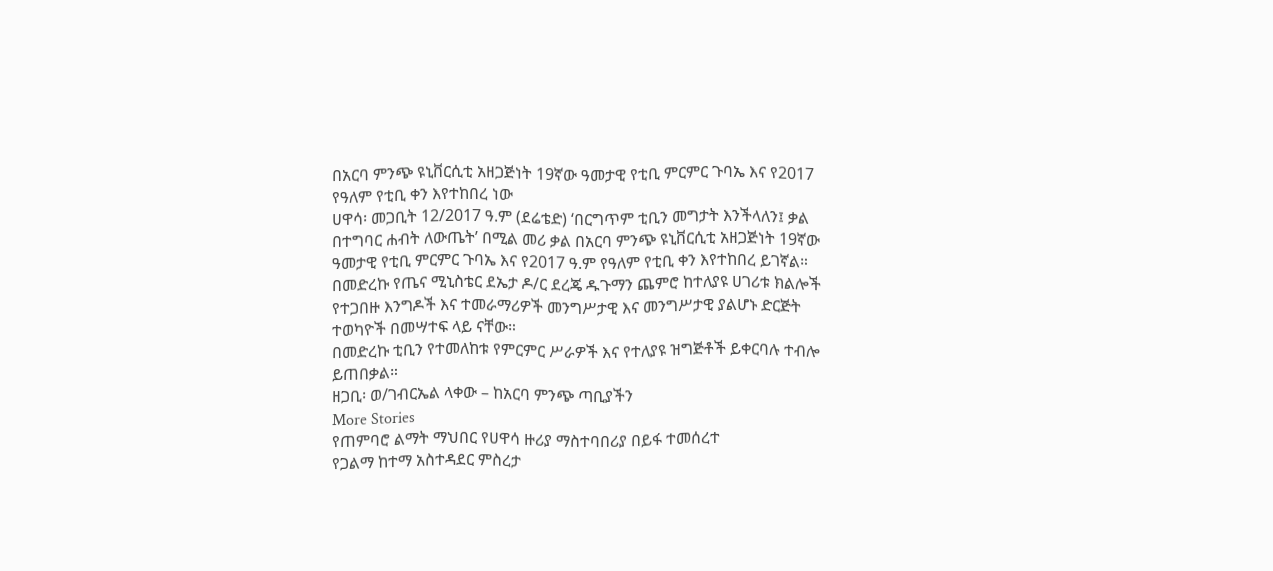በአርባ ምንጭ ዩኒቨርሲቲ አዘጋጅነት 19ኛው ዓመታዊ የቲቢ ምርምር ጉባኤ እና የ2017 የዓለም የቲቢ ቀን እየተከበረ ነው
ሀዋሳ፡ መጋቢት 12/2017 ዓ.ም (ደሬቴድ) ‘በርግጥም ቲቢን መግታት እንችላለን፤ ቃል በተግባር ሐብት ለውጤት’ በሚል መሪ ቃል በአርባ ምንጭ ዩኒቨርሲቲ አዘጋጅነት 19ኛው ዓመታዊ የቲቢ ምርምር ጉባኤ እና የ2017 ዓ.ም የዓለም የቲቢ ቀን እየተከበረ ይገኛል።
በመድረኩ የጤና ሚኒስቴር ደኤታ ዶ/ር ደረጄ ዱጉማን ጨምሮ ከተለያዩ ሀገሪቱ ክልሎች የተጋበዙ እንግዶች እና ተመራማሪዎች መንግሥታዊ እና መንግሥታዊ ያልሆኑ ድርጅት ተወካዮች በመሣተፍ ላይ ናቸው።
በመድረኩ ቲቢን የተመለከቱ የምርምር ሥራዎች እና የተለያዩ ዝግጅቶች ይቀርባሉ ተብሎ ይጠበቃል።
ዘጋቢ፡ ወ/ገብርኤል ላቀው – ከአርባ ምንጭ ጣቢያችን
More Stories
የጠምባሮ ልማት ማህበር የሀዋሳ ዙሪያ ማስተባበሪያ በይፋ ተመሰረተ
የጋልማ ከተማ አስተዳደር ምስረታ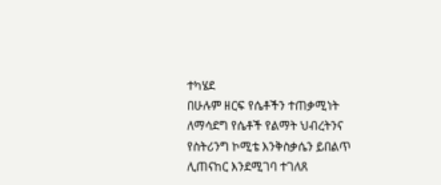ተካሄደ
በሁሉም ዘርፍ የሴቶችን ተጠቃሚነት ለማሳደግ የሴቶች የልማት ህብረትንና የስትሪንግ ኮሚቴ እንቅስቃሴን ይበልጥ ሊጠናከር እንደሚገባ ተገለጸ